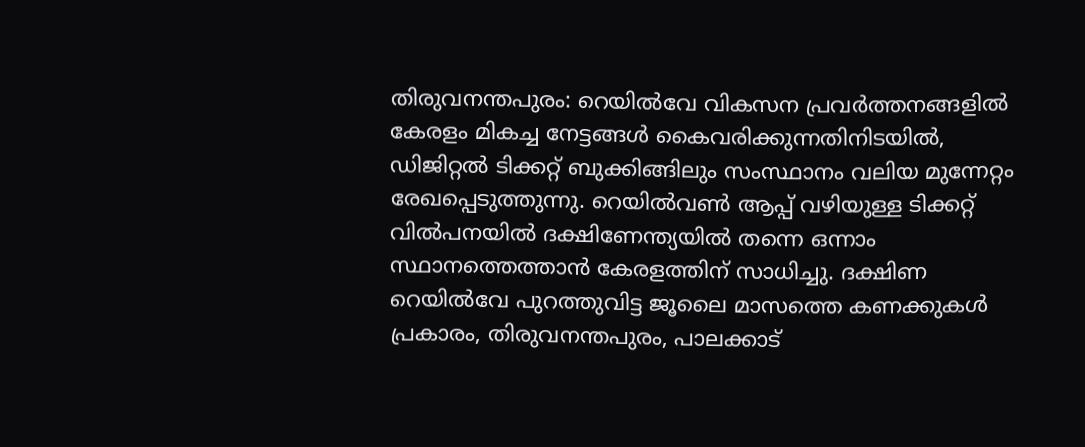തിരുവനന്തപുരം: റെയിൽവേ വികസന പ്രവർത്തനങ്ങളിൽ കേരളം മികച്ച നേട്ടങ്ങൾ കൈവരിക്കുന്നതിനിടയിൽ, ഡിജിറ്റൽ ടിക്കറ്റ് ബുക്കിങ്ങിലും സംസ്ഥാനം വലിയ മുന്നേറ്റം രേഖപ്പെടുത്തുന്നു. റെയിൽവൺ ആപ്പ് വഴിയുള്ള ടിക്കറ്റ് വിൽപനയിൽ ദക്ഷിണേന്ത്യയിൽ തന്നെ ഒന്നാം സ്ഥാനത്തെത്താൻ കേരളത്തിന് സാധിച്ചു. ദക്ഷിണ റെയിൽവേ പുറത്തുവിട്ട ജൂലൈ മാസത്തെ കണക്കുകൾ പ്രകാരം, തിരുവനന്തപുരം, പാലക്കാട്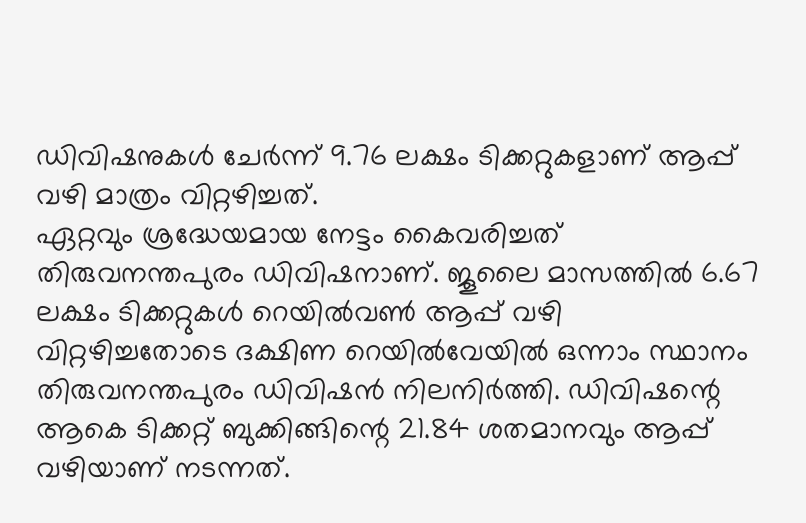ഡിവിഷനുകൾ ചേർന്ന് 9.76 ലക്ഷം ടിക്കറ്റുകളാണ് ആപ്പ് വഴി മാത്രം വിറ്റഴിച്ചത്.
ഏറ്റവും ശ്രദ്ധേയമായ നേട്ടം കൈവരിച്ചത് തിരുവനന്തപുരം ഡിവിഷനാണ്. ജൂലൈ മാസത്തിൽ 6.67 ലക്ഷം ടിക്കറ്റുകൾ റെയിൽവൺ ആപ്പ് വഴി വിറ്റഴിച്ചതോടെ ദക്ഷിണ റെയിൽവേയിൽ ഒന്നാം സ്ഥാനം തിരുവനന്തപുരം ഡിവിഷൻ നിലനിർത്തി. ഡിവിഷന്റെ ആകെ ടിക്കറ്റ് ബുക്കിങ്ങിന്റെ 21.84 ശതമാനവും ആപ്പ് വഴിയാണ് നടന്നത്.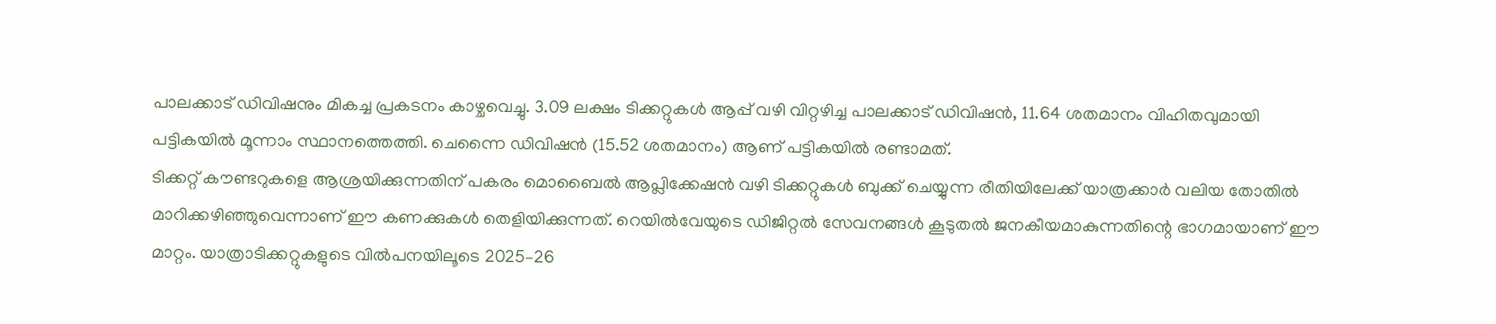പാലക്കാട് ഡിവിഷനും മികച്ച പ്രകടനം കാഴ്ചവെച്ചു. 3.09 ലക്ഷം ടിക്കറ്റുകൾ ആപ്പ് വഴി വിറ്റഴിച്ച പാലക്കാട് ഡിവിഷൻ, 11.64 ശതമാനം വിഹിതവുമായി പട്ടികയിൽ മൂന്നാം സ്ഥാനത്തെത്തി. ചെന്നൈ ഡിവിഷൻ (15.52 ശതമാനം) ആണ് പട്ടികയിൽ രണ്ടാമത്.
ടിക്കറ്റ് കൗണ്ടറുകളെ ആശ്രയിക്കുന്നതിന് പകരം മൊബൈൽ ആപ്ലിക്കേഷൻ വഴി ടിക്കറ്റുകൾ ബുക്ക് ചെയ്യുന്ന രീതിയിലേക്ക് യാത്രക്കാർ വലിയ തോതിൽ മാറിക്കഴിഞ്ഞുവെന്നാണ് ഈ കണക്കുകൾ തെളിയിക്കുന്നത്. റെയിൽവേയുടെ ഡിജിറ്റൽ സേവനങ്ങൾ കൂടുതൽ ജനകീയമാകുന്നതിന്റെ ഭാഗമായാണ് ഈ മാറ്റം. യാത്രാടിക്കറ്റുകളുടെ വിൽപനയിലൂടെ 2025–26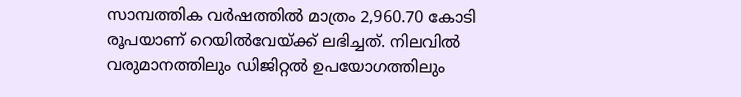സാമ്പത്തിക വർഷത്തിൽ മാത്രം 2,960.70 കോടി രൂപയാണ് റെയിൽവേയ്ക്ക് ലഭിച്ചത്. നിലവിൽ വരുമാനത്തിലും ഡിജിറ്റൽ ഉപയോഗത്തിലും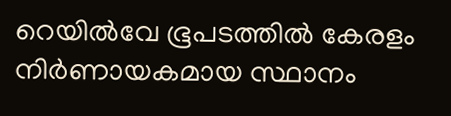റെയിൽവേ ഭൂപടത്തിൽ കേരളം നിർണായകമായ സ്ഥാനം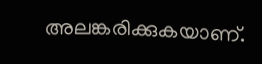അലങ്കരിക്കുകയാണ്.